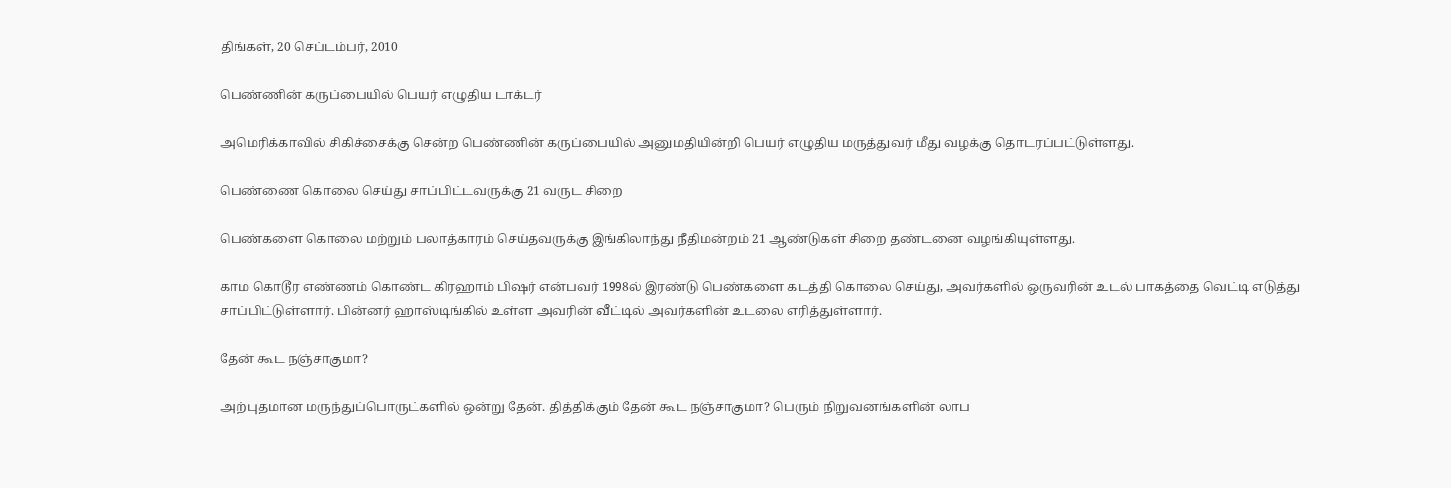திங்கள், 20 செப்டம்பர், 2010

பெண்ணின் கருப்பையில் பெயர் எழுதிய டாக்டர்

அமெரிக்காவில் சிகிச்சைக்கு சென்ற பெண்ணின் கருப்பையில் அனுமதியின்றி பெயர் எழுதிய மருத்துவர் மீது வழக்கு தொடரப்பட்டுள்ளது.

பெண்ணை கொலை செய்து சாப்பிட்டவருக்கு 21 வருட சிறை

பெண்களை கொலை மற்றும் பலாத்காரம் செய்தவருக்கு இங்கிலாந்து நீதிமன்றம் 21 ஆண்டுகள் சிறை தண்டனை வழங்கியுள்ளது.

காம கொடூர எண்ணம் கொண்ட கிரஹாம் பிஷர் என்பவர் 1998ல் இரண்டு பெண்களை கடத்தி கொலை செய்து, அவர்களில் ஒருவரின் உடல் பாகத்தை வெட்டி எடுத்து சாப்பிட்டுள்ளார். பின்னர் ஹாஸ்டிங்கில் உள்ள அவரின் வீட்டில் அவர்களின் உடலை எரித்துள்ளார்.

தேன் கூட நஞ்சாகுமா?

அற்புதமான மருந்துப்பொருட்களில் ஒன்று தேன். தித்திக்கும் தேன் கூட நஞ்சாகுமா? பெரும் நிறுவனங்களின் லாப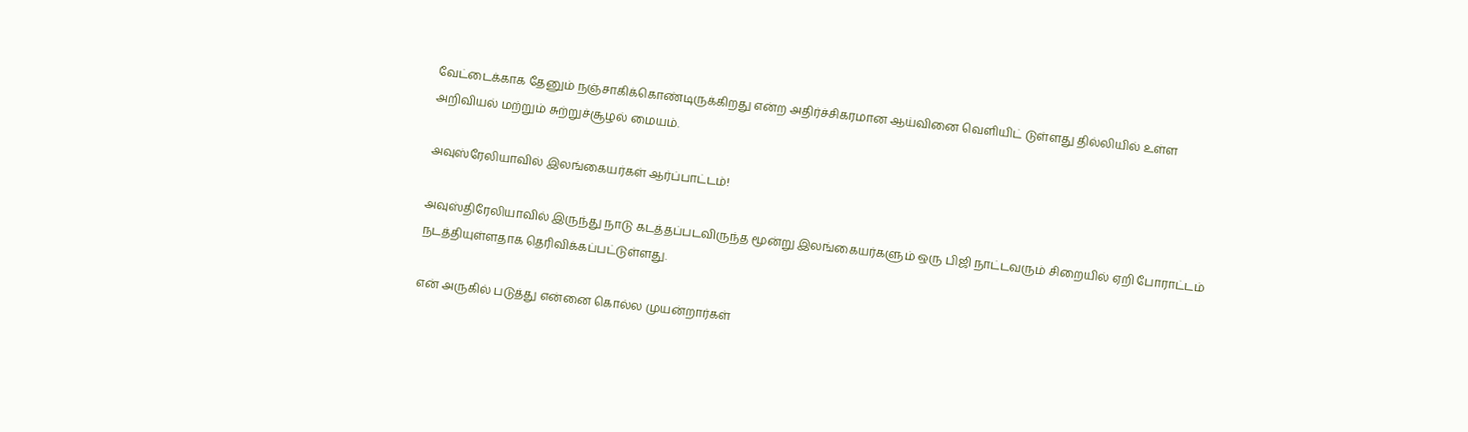வேட்டைக்காக தேனும் நஞ்சாகிக்கொண்டிருக்கிறது என்ற அதிர்ச்சிகரமான ஆய்வினை வெளியிட் டுள்ளது தில்லியில் உள்ள அறிவியல் மற்றும் சுற்றுச்சூழல் மையம்.

அவுஸ்ரேலியாவில் இலங்கையர்கள் ஆர்ப்பாட்டம்!

அவுஸ்திரேலியாவில் இருந்து நாடு கடத்தப்படவிருந்த மூன்று இலங்கையர்களும் ஒரு பிஜி நாட்டவரும் சிறையில் ஏறி போராட்டம் நடத்தியுள்ளதாக தெரிவிக்கப்பட்டுள்ளது.

என் அருகில் படுத்து என்னை கொல்ல முயன்றார்கள்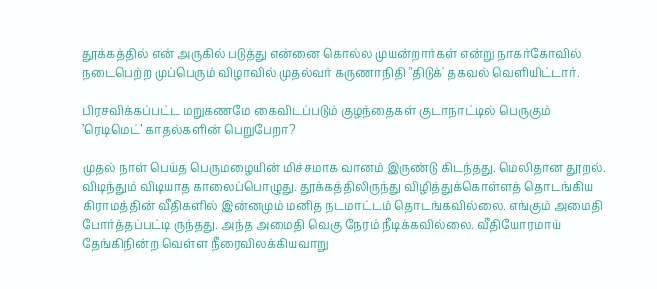தூக்கத்தில் என் அருகில் படுத்து என்னை கொல்ல முயன்றார்கள் என்று நாகர்கோவில் நடைபெற்ற முப்பெரும் விழாவில் முதல்வர் கருணாநிதி "திடுக்' தகவல் வெளியிட்டார்.

பிரசவிக்கப்பட்ட மறுகணமே கைவிடப்படும் குழந்தைகள் குடாநாட்டில் பெருகும் ’ரெடிமெட்’ காதல்களின் பெறுபேறா?

முதல் நாள் பெய்த பெருமழையின் மிச்சமாக வானம் இருண்டு கிடந்தது. மெலிதான தூறல். விடிந்தும் விடியாத காலைப்பொழுது. தூக்கத்திலிருந்து விழித்துக்கொள்ளத் தொடங்கிய கிராமத்தின் வீதிகளில் இன்னமும் மனித நடமாட்டம் தொடங்கவில்லை. எங்கும் அமைதி போர்த்தப்பட்டி ருந்தது. அந்த அமைதி வெகு நேரம் நீடிக்கவில்லை. வீதியோரமாய் தேங்கிநின்ற வெள்ள நீரைவிலக்கியவாறு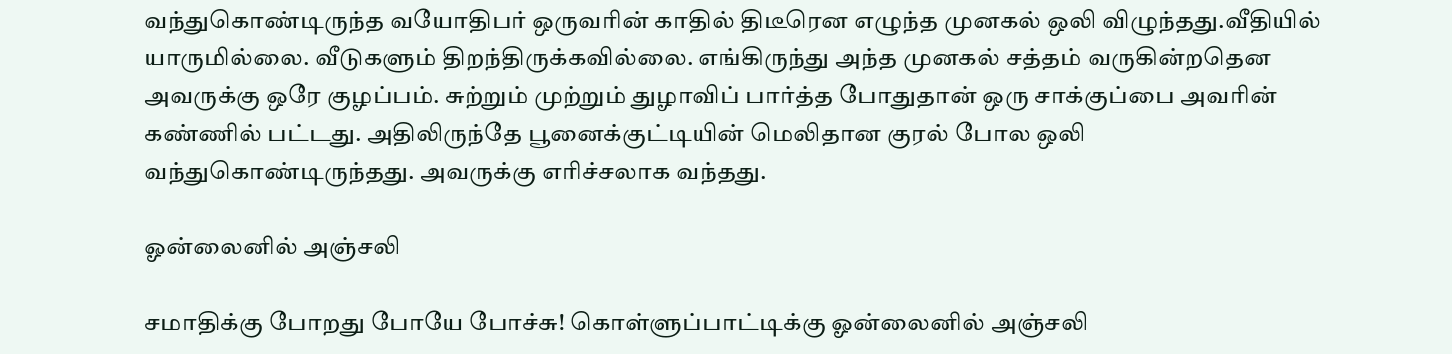வந்துகொண்டிருந்த வயோதிபர் ஒருவரின் காதில் திடீரென எழுந்த முனகல் ஒலி விழுந்தது.வீதியில் யாருமில்லை. வீடுகளும் திறந்திருக்கவில்லை. எங்கிருந்து அந்த முனகல் சத்தம் வருகின்றதென அவருக்கு ஒரே குழப்பம். சுற்றும் முற்றும் துழாவிப் பார்த்த போதுதான் ஒரு சாக்குப்பை அவரின் கண்ணில் பட்டது. அதிலிருந்தே பூனைக்குட்டியின் மெலிதான குரல் போல ஒலி வந்துகொண்டிருந்தது. அவருக்கு எரிச்சலாக வந்தது.

ஓன்லைனில் அஞ்சலி

சமாதிக்கு போறது போயே போச்சு! கொள்ளுப்பாட்டிக்கு ஓன்லைனில் அஞ்சலி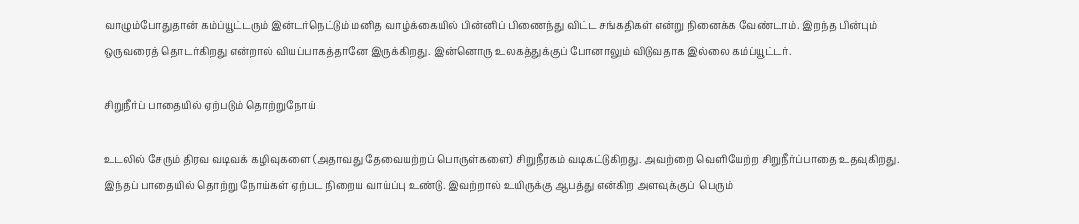வாழும்போதுதான் கம்ப்யூட்டரும் இன்டர்நெட்டும் மனித வாழ்க்கையில் பின்னிப் பிணைந்து விட்ட சங்கதிகள் என்று நினைக்க வேண்டாம். இறந்த பின்பும் ஒருவரைத் தொடர்கிறது என்றால் வியப்பாகத்தானே இருக்கிறது. இன்னொரு உலகத்துக்குப் போனாலும் விடுவதாக இல்லை கம்ப்யூட்டர்.

சிறுநீர்ப் பாதையில் ஏற்படும் தொற்றுநோய்

உடலில் சேரும் திரவ வடிவக் கழிவுகளை (அதாவது தேவையற்றப் பொருள்களை) சிறுநீரகம் வடிகட்டுகிறது. அவற்றை வெளியேற்ற சிறுநீர்ப்பாதை உதவுகிறது. இந்தப் பாதையில் தொற்று நோய்கள் ஏற்பட நிறைய வாய்ப்பு உண்டு. இவற்றால் உயிருக்கு ஆபத்து என்கிற அளவுக்குப்  பெரும்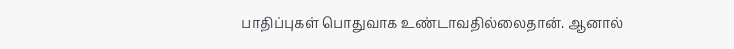பாதிப்புகள் பொதுவாக உண்டாவதில்லைதான். ஆனால்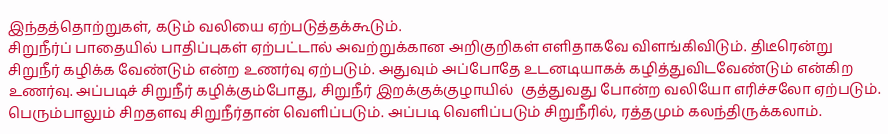இந்தத்தொற்றுகள், கடும் வலியை ஏற்படுத்தக்கூடும்.
சிறுநீர்ப் பாதையில் பாதிப்புகள் ஏற்பட்டால் அவற்றுக்கான அறிகுறிகள் எளிதாகவே விளங்கிவிடும். திடீரென்று சிறுநீர் கழிக்க வேண்டும் என்ற உணர்வு ஏற்படும். அதுவும் அப்போதே உடனடியாகக் கழித்துவிடவேண்டும் என்கிற உணர்வு. அப்படிச் சிறுநீர் கழிக்கும்போது, சிறுநீர் இறக்குக்குழாயில்  குத்துவது போன்ற வலியோ எரிச்சலோ ஏற்படும். பெரும்பாலும் சிறதளவு சிறுநீர்தான் வெளிப்படும். அப்படி வெளிப்படும் சிறுநீரில், ரத்தமும் கலந்திருக்கலாம்.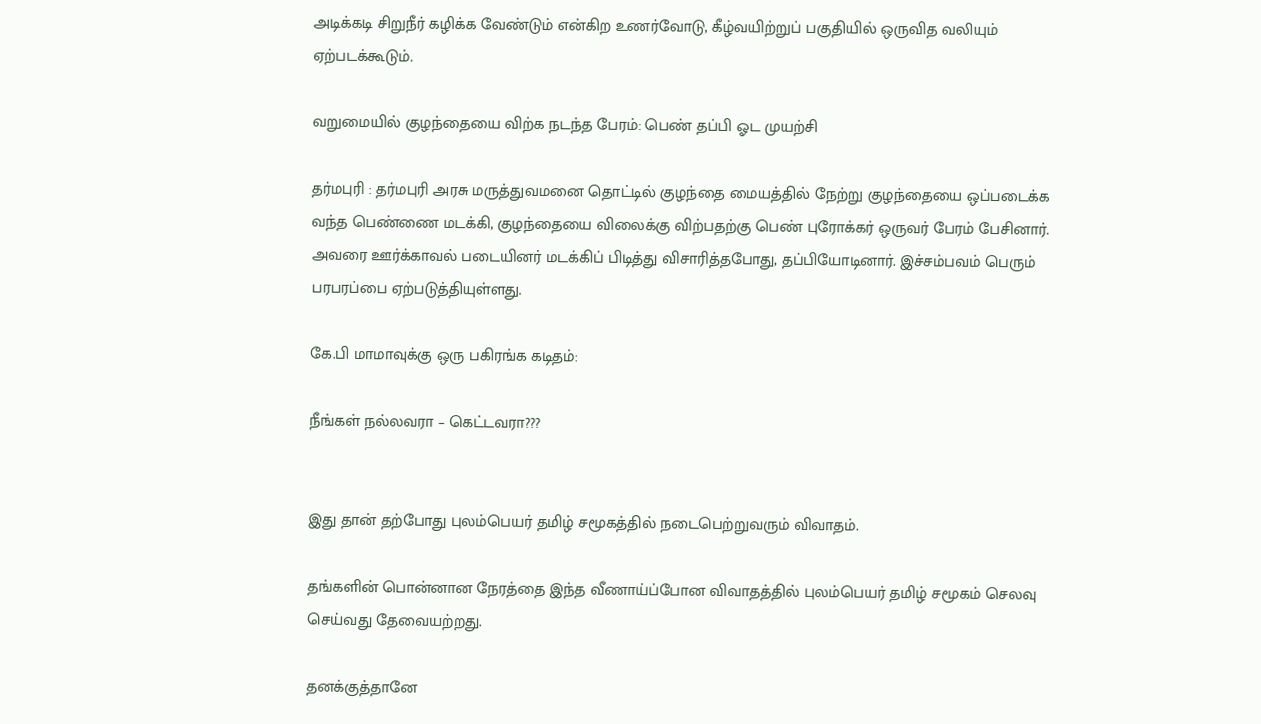அடிக்கடி சிறுநீர் கழிக்க வேண்டும் என்கிற உணர்வோடு, கீழ்வயிற்றுப் பகுதியில் ஒருவித வலியும் ஏற்படக்கூடும்.

வறுமையில் குழந்தையை விற்க நடந்த பேரம்: பெண் தப்பி ஓட முயற்சி

தர்மபுரி : தர்மபுரி அரசு மருத்துவமனை தொட்டில் குழந்தை மையத்தில் நேற்று குழந்தையை ஒப்படைக்க வந்த பெண்ணை மடக்கி, குழந்தையை விலைக்கு விற்பதற்கு பெண் புரோக்கர் ஒருவர் பேரம் பேசினார். அவரை ஊர்க்காவல் படையினர் மடக்கிப் பிடித்து விசாரித்தபோது, தப்பியோடினார். இச்சம்பவம் பெரும் பரபரப்பை ஏற்படுத்தியுள்ளது.

கே.பி மாமாவுக்கு ஒரு பகிரங்க கடிதம்:

நீங்கள் நல்லவரா – கெட்டவரா???


இது தான் தற்போது புலம்பெயர் தமிழ் சமூகத்தில் நடைபெற்றுவரும் விவாதம்.

தங்களின் பொன்னான நேரத்தை இந்த வீணாய்ப்போன விவாதத்தில் புலம்பெயர் தமிழ் சமூகம் செலவு செய்வது தேவையற்றது.

தனக்குத்தானே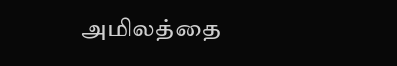அமிலத்தை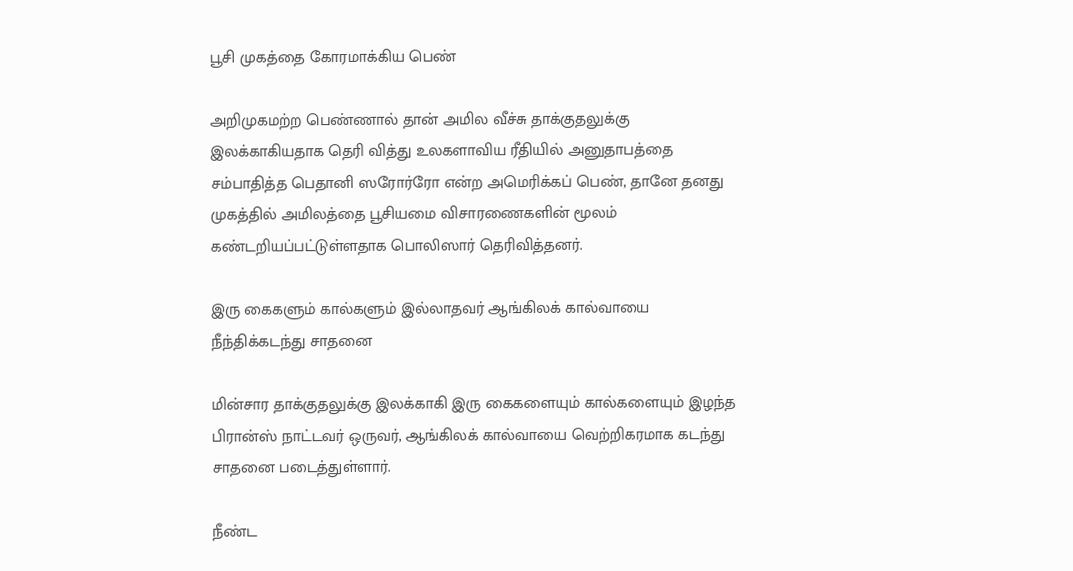பூசி முகத்தை கோரமாக்கிய பெண்

அறிமுகமற்ற பெண்ணால் தான் அமில வீச்சு தாக்குதலுக்கு இலக்காகியதாக தெரி வித்து உலகளாவிய ரீதியில் அனுதாபத்தை சம்பாதித்த பெதானி ஸரோர்ரோ என்ற அமெரிக்கப் பெண், தானே தனது முகத்தில் அமிலத்தை பூசியமை விசாரணைகளின் மூலம் கண்டறியப்பட்டுள்ளதாக பொலிஸார் தெரிவித்தனர்.

இரு கைகளும் கால்களும் இல்லாதவர் ஆங்கிலக் கால்வாயை நீந்திக்கடந்து சாதனை

மின்சார தாக்குதலுக்கு இலக்காகி இரு கைகளையும் கால்களையும் இழந்த பிரான்ஸ் நாட்டவர் ஒருவர், ஆங்கிலக் கால்வாயை வெற்றிகரமாக கடந்து சாதனை படைத்துள்ளார்.

நீண்ட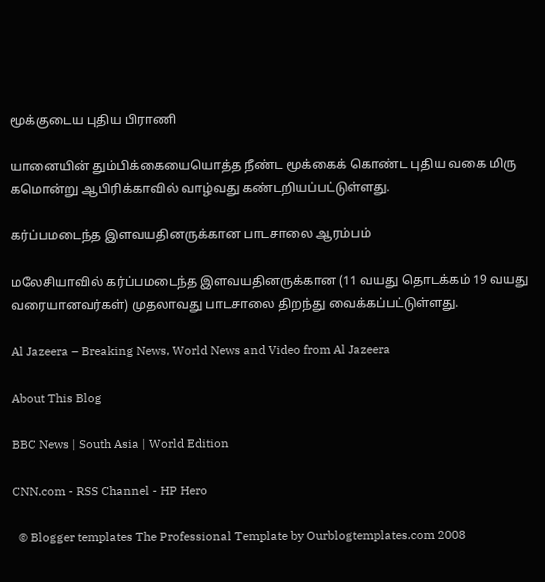மூக்குடைய புதிய பிராணி

யானையின் தும்பிக்கையையொத்த நீண்ட மூக்கைக் கொண்ட புதிய வகை மிரு கமொன்று ஆபிரிக்காவில் வாழ்வது கண்டறியப்பட்டுள்ளது.

கர்ப்பமடைந்த இளவயதினருக்கான பாடசாலை ஆரம்பம்

மலேசியாவில் கர்ப்பமடைந்த இளவயதினருக்கான (11 வயது தொடக்கம் 19 வயது வரையானவர்கள்) முதலாவது பாடசாலை திறந்து வைக்கப்பட்டுள்ளது.

Al Jazeera – Breaking News, World News and Video from Al Jazeera

About This Blog

BBC News | South Asia | World Edition

CNN.com - RSS Channel - HP Hero

  © Blogger templates The Professional Template by Ourblogtemplates.com 2008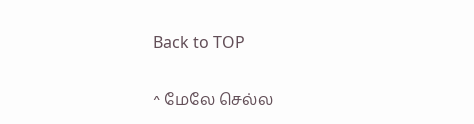Back to TOP

^ மேலே செல்ல